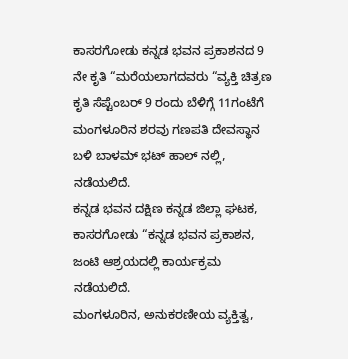ಕಾಸರಗೋಡು ಕನ್ನಡ ಭವನ ಪ್ರಕಾಶನದ 9 ನೇ ಕೃತಿ “ಮರೆಯಲಾಗದವರು “ವ್ಯಕ್ತಿ ಚಿತ್ರಣ ಕೃತಿ ಸೆಪ್ಟೆಂಬರ್ 9 ರಂದು ಬೆಳಿಗ್ಗೆ 11ಗಂಟೆಗೆ ಮಂಗಳೂರಿನ ಶರವು ಗಣಪತಿ ದೇವಸ್ಥಾನ ಬಳಿ ಬಾಳಮ್ ಭಟ್ ಹಾಲ್ ನಲ್ಲಿ, ನಡೆಯಲಿದೆ.
ಕನ್ನಡ ಭವನ ದಕ್ಷಿಣ ಕನ್ನಡ ಜಿಲ್ಲಾ ಘಟಕ, ಕಾಸರಗೋಡು “ಕನ್ನಡ ಭವನ ಪ್ರಕಾಶನ, ಜಂಟಿ ಆಶ್ರಯದಲ್ಲಿ ಕಾರ್ಯಕ್ರಮ ನಡೆಯಲಿದೆ.
ಮಂಗಳೂರಿನ, ಅನುಕರಣೀಯ ವ್ಯಕ್ತಿತ್ವ,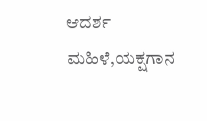ಆದರ್ಶ ಮಹಿಳೆ,ಯಕ್ಷಗಾನ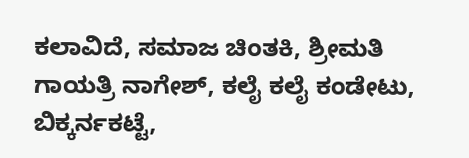ಕಲಾವಿದೆ, ಸಮಾಜ ಚಿಂತಕಿ, ಶ್ರೀಮತಿ ಗಾಯತ್ರಿ ನಾಗೇಶ್, ಕಲೈ ಕಲೈ ಕಂಡೇಟು, ಬಿಕ್ಕರ್ನಕಟ್ಟೆ,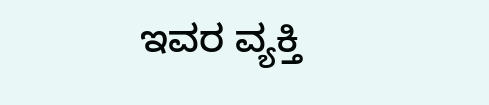ಇವರ ವ್ಯಕ್ತಿ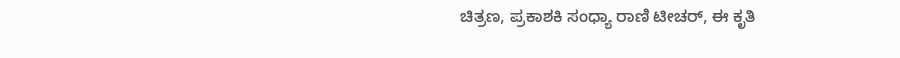ಚಿತ್ರಣ, ಪ್ರಕಾಶಕಿ ಸಂಧ್ಯಾ ರಾಣಿ ಟೀಚರ್, ಈ ಕೃತಿ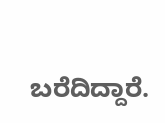ಬರೆದಿದ್ದಾರೆ.